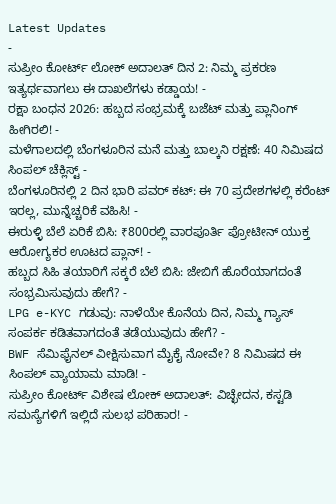Latest Updates
-
ಸುಪ್ರೀಂ ಕೋರ್ಟ್ ಲೋಕ್ ಅದಾಲತ್ ದಿನ 2: ನಿಮ್ಮ ಪ್ರಕರಣ ಇತ್ಯರ್ಥವಾಗಲು ಈ ದಾಖಲೆಗಳು ಕಡ್ಡಾಯ! -
ರಕ್ಷಾ ಬಂಧನ 2026: ಹಬ್ಬದ ಸಂಭ್ರಮಕ್ಕೆ ಬಜೆಟ್ ಮತ್ತು ಪ್ಲಾನಿಂಗ್ ಹೀಗಿರಲಿ! -
ಮಳೆಗಾಲದಲ್ಲಿ ಬೆಂಗಳೂರಿನ ಮನೆ ಮತ್ತು ಬಾಲ್ಕನಿ ರಕ್ಷಣೆ: 40 ನಿಮಿಷದ ಸಿಂಪಲ್ ಚೆಕ್ಲಿಸ್ಟ್ -
ಬೆಂಗಳೂರಿನಲ್ಲಿ 2 ದಿನ ಭಾರಿ ಪವರ್ ಕಟ್: ಈ 70 ಪ್ರದೇಶಗಳಲ್ಲಿ ಕರೆಂಟ್ ಇರಲ್ಲ, ಮುನ್ನೆಚ್ಚರಿಕೆ ವಹಿಸಿ! -
ಈರುಳ್ಳಿ ಬೆಲೆ ಏರಿಕೆ ಬಿಸಿ: ₹800ರಲ್ಲಿ ವಾರಪೂರ್ತಿ ಪ್ರೋಟೀನ್ ಯುಕ್ತ ಆರೋಗ್ಯಕರ ಊಟದ ಪ್ಲಾನ್! -
ಹಬ್ಬದ ಸಿಹಿ ತಯಾರಿಗೆ ಸಕ್ಕರೆ ಬೆಲೆ ಬಿಸಿ: ಜೇಬಿಗೆ ಹೊರೆಯಾಗದಂತೆ ಸಂಭ್ರಮಿಸುವುದು ಹೇಗೆ? -
LPG e-KYC ಗಡುವು: ನಾಳೆಯೇ ಕೊನೆಯ ದಿನ, ನಿಮ್ಮ ಗ್ಯಾಸ್ ಸಂಪರ್ಕ ಕಡಿತವಾಗದಂತೆ ತಡೆಯುವುದು ಹೇಗೆ? -
BWF ಸೆಮಿಫೈನಲ್ ವೀಕ್ಷಿಸುವಾಗ ಮೈಕೈ ನೋವೇ? 8 ನಿಮಿಷದ ಈ ಸಿಂಪಲ್ ವ್ಯಾಯಾಮ ಮಾಡಿ! -
ಸುಪ್ರೀಂ ಕೋರ್ಟ್ ವಿಶೇಷ ಲೋಕ್ ಅದಾಲತ್: ವಿಚ್ಛೇದನ, ಕಸ್ಟಡಿ ಸಮಸ್ಯೆಗಳಿಗೆ ಇಲ್ಲಿದೆ ಸುಲಭ ಪರಿಹಾರ! -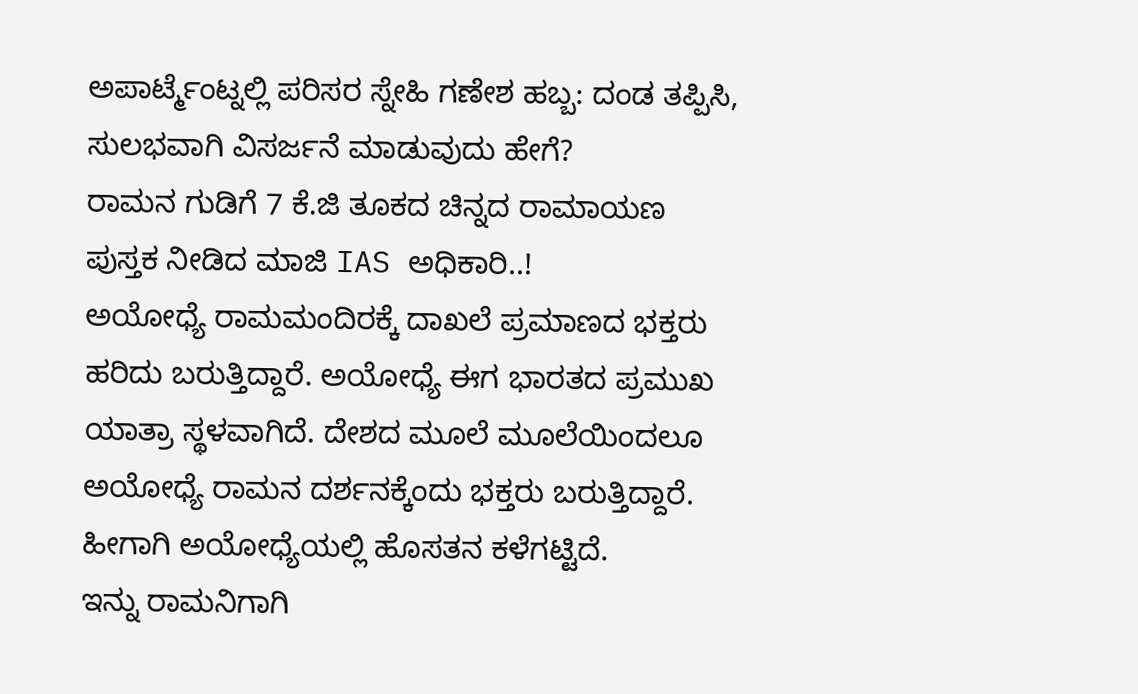ಅಪಾರ್ಟ್ಮೆಂಟ್ನಲ್ಲಿ ಪರಿಸರ ಸ್ನೇಹಿ ಗಣೇಶ ಹಬ್ಬ: ದಂಡ ತಪ್ಪಿಸಿ, ಸುಲಭವಾಗಿ ವಿಸರ್ಜನೆ ಮಾಡುವುದು ಹೇಗೆ?
ರಾಮನ ಗುಡಿಗೆ 7 ಕೆ.ಜಿ ತೂಕದ ಚಿನ್ನದ ರಾಮಾಯಣ ಪುಸ್ತಕ ನೀಡಿದ ಮಾಜಿ IAS ಅಧಿಕಾರಿ..!
ಅಯೋಧ್ಯೆ ರಾಮಮಂದಿರಕ್ಕೆ ದಾಖಲೆ ಪ್ರಮಾಣದ ಭಕ್ತರು ಹರಿದು ಬರುತ್ತಿದ್ದಾರೆ. ಅಯೋಧ್ಯೆ ಈಗ ಭಾರತದ ಪ್ರಮುಖ ಯಾತ್ರಾ ಸ್ಥಳವಾಗಿದೆ. ದೇಶದ ಮೂಲೆ ಮೂಲೆಯಿಂದಲೂ ಅಯೋಧ್ಯೆ ರಾಮನ ದರ್ಶನಕ್ಕೆಂದು ಭಕ್ತರು ಬರುತ್ತಿದ್ದಾರೆ. ಹೀಗಾಗಿ ಅಯೋಧ್ಯೆಯಲ್ಲಿ ಹೊಸತನ ಕಳೆಗಟ್ಟಿದೆ.
ಇನ್ನು ರಾಮನಿಗಾಗಿ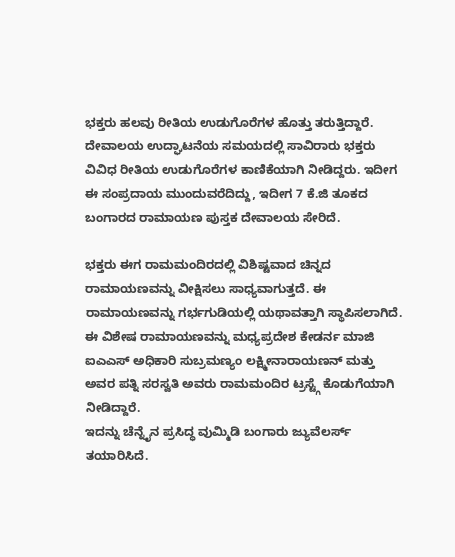ಭಕ್ತರು ಹಲವು ರೀತಿಯ ಉಡುಗೊರೆಗಳ ಹೊತ್ತು ತರುತ್ತಿದ್ದಾರೆ. ದೇವಾಲಯ ಉದ್ಘಾಟನೆಯ ಸಮಯದಲ್ಲಿ ಸಾವಿರಾರು ಭಕ್ತರು ವಿವಿಧ ರೀತಿಯ ಉಡುಗೊರೆಗಳ ಕಾಣಿಕೆಯಾಗಿ ನೀಡಿದ್ದರು. ಇದೀಗ ಈ ಸಂಪ್ರದಾಯ ಮುಂದುವರೆದಿದ್ದು, ಇದೀಗ 7 ಕೆ.ಜಿ ತೂಕದ ಬಂಗಾರದ ರಾಮಾಯಣ ಪುಸ್ತಕ ದೇವಾಲಯ ಸೇರಿದೆ.

ಭಕ್ತರು ಈಗ ರಾಮಮಂದಿರದಲ್ಲಿ ವಿಶಿಷ್ಟವಾದ ಚಿನ್ನದ ರಾಮಾಯಣವನ್ನು ವೀಕ್ಷಿಸಲು ಸಾಧ್ಯವಾಗುತ್ತದೆ. ಈ ರಾಮಾಯಣವನ್ನು ಗರ್ಭಗುಡಿಯಲ್ಲಿ ಯಥಾವತ್ತಾಗಿ ಸ್ಥಾಪಿಸಲಾಗಿದೆ. ಈ ವಿಶೇಷ ರಾಮಾಯಣವನ್ನು ಮಧ್ಯಪ್ರದೇಶ ಕೇಡರ್ನ ಮಾಜಿ ಐಎಎಸ್ ಅಧಿಕಾರಿ ಸುಬ್ರಮಣ್ಯಂ ಲಕ್ಷ್ಮೀನಾರಾಯಣನ್ ಮತ್ತು ಅವರ ಪತ್ನಿ ಸರಸ್ವತಿ ಅವರು ರಾಮಮಂದಿರ ಟ್ರಸ್ಟ್ಗೆ ಕೊಡುಗೆಯಾಗಿ ನೀಡಿದ್ದಾರೆ.
ಇದನ್ನು ಚೆನ್ನೈನ ಪ್ರಸಿದ್ಧ ವುಮ್ಮಿಡಿ ಬಂಗಾರು ಜ್ಯುವೆಲರ್ಸ್ ತಯಾರಿಸಿದೆ.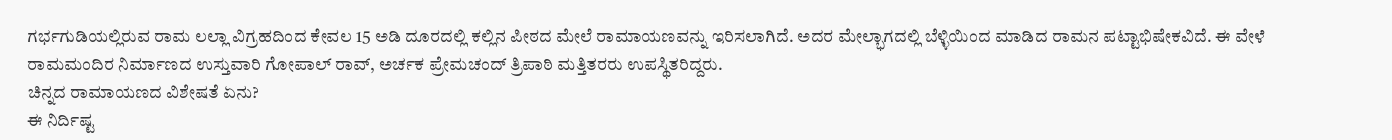ಗರ್ಭಗುಡಿಯಲ್ಲಿರುವ ರಾಮ ಲಲ್ಲಾ ವಿಗ್ರಹದಿಂದ ಕೇವಲ 15 ಅಡಿ ದೂರದಲ್ಲಿ ಕಲ್ಲಿನ ಪೀಠದ ಮೇಲೆ ರಾಮಾಯಣವನ್ನು ಇರಿಸಲಾಗಿದೆ. ಅದರ ಮೇಲ್ಭಾಗದಲ್ಲಿ ಬೆಳ್ಳಿಯಿಂದ ಮಾಡಿದ ರಾಮನ ಪಟ್ಟಾಭಿಷೇಕವಿದೆ. ಈ ವೇಳೆ ರಾಮಮಂದಿರ ನಿರ್ಮಾಣದ ಉಸ್ತುವಾರಿ ಗೋಪಾಲ್ ರಾವ್, ಅರ್ಚಕ ಪ್ರೇಮಚಂದ್ ತ್ರಿಪಾಠಿ ಮತ್ತಿತರರು ಉಪಸ್ಥಿತರಿದ್ದರು.
ಚಿನ್ನದ ರಾಮಾಯಣದ ವಿಶೇಷತೆ ಏನು?
ಈ ನಿರ್ದಿಷ್ಟ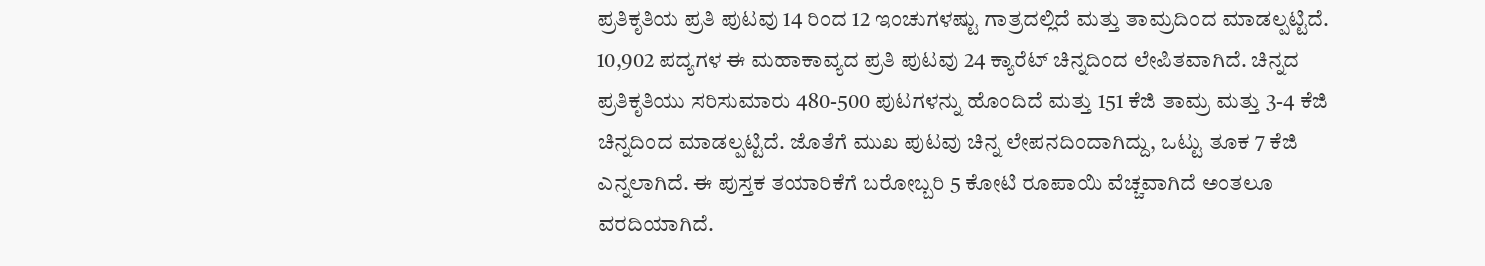ಪ್ರತಿಕೃತಿಯ ಪ್ರತಿ ಪುಟವು 14 ರಿಂದ 12 ಇಂಚುಗಳಷ್ಟು ಗಾತ್ರದಲ್ಲಿದೆ ಮತ್ತು ತಾಮ್ರದಿಂದ ಮಾಡಲ್ಪಟ್ಟಿದೆ. 10,902 ಪದ್ಯಗಳ ಈ ಮಹಾಕಾವ್ಯದ ಪ್ರತಿ ಪುಟವು 24 ಕ್ಯಾರೆಟ್ ಚಿನ್ನದಿಂದ ಲೇಪಿತವಾಗಿದೆ. ಚಿನ್ನದ ಪ್ರತಿಕೃತಿಯು ಸರಿಸುಮಾರು 480-500 ಪುಟಗಳನ್ನು ಹೊಂದಿದೆ ಮತ್ತು 151 ಕೆಜಿ ತಾಮ್ರ ಮತ್ತು 3-4 ಕೆಜಿ ಚಿನ್ನದಿಂದ ಮಾಡಲ್ಪಟ್ಟಿದೆ. ಜೊತೆಗೆ ಮುಖ ಪುಟವು ಚಿನ್ನ ಲೇಪನದಿಂದಾಗಿದ್ದು, ಒಟ್ಟು ತೂಕ 7 ಕೆಜಿ ಎನ್ನಲಾಗಿದೆ. ಈ ಪುಸ್ತಕ ತಯಾರಿಕೆಗೆ ಬರೋಬ್ಬರಿ 5 ಕೋಟಿ ರೂಪಾಯಿ ವೆಚ್ಚವಾಗಿದೆ ಅಂತಲೂ ವರದಿಯಾಗಿದೆ.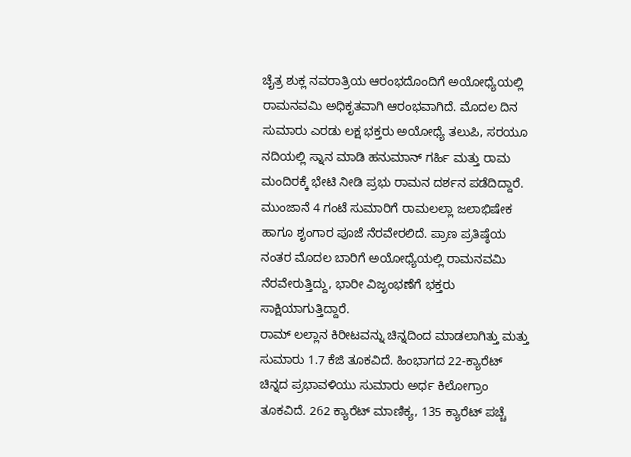ಚೈತ್ರ ಶುಕ್ಲ ನವರಾತ್ರಿಯ ಆರಂಭದೊಂದಿಗೆ ಅಯೋಧ್ಯೆಯಲ್ಲಿ ರಾಮನವಮಿ ಅಧಿಕೃತವಾಗಿ ಆರಂಭವಾಗಿದೆ. ಮೊದಲ ದಿನ ಸುಮಾರು ಎರಡು ಲಕ್ಷ ಭಕ್ತರು ಅಯೋಧ್ಯೆ ತಲುಪಿ, ಸರಯೂ ನದಿಯಲ್ಲಿ ಸ್ನಾನ ಮಾಡಿ ಹನುಮಾನ್ ಗರ್ಹಿ ಮತ್ತು ರಾಮ ಮಂದಿರಕ್ಕೆ ಭೇಟಿ ನೀಡಿ ಪ್ರಭು ರಾಮನ ದರ್ಶನ ಪಡೆದಿದ್ದಾರೆ.
ಮುಂಜಾನೆ 4 ಗಂಟೆ ಸುಮಾರಿಗೆ ರಾಮಲಲ್ಲಾ ಜಲಾಭಿಷೇಕ ಹಾಗೂ ಶೃಂಗಾರ ಪೂಜೆ ನೆರವೇರಲಿದೆ. ಪ್ರಾಣ ಪ್ರತಿಷ್ಠೆಯ ನಂತರ ಮೊದಲ ಬಾರಿಗೆ ಅಯೋಧ್ಯೆಯಲ್ಲಿ ರಾಮನವಮಿ ನೆರವೇರುತ್ತಿದ್ದು, ಭಾರೀ ವಿಜೃಂಭಣೆಗೆ ಭಕ್ತರು ಸಾಕ್ಷಿಯಾಗುತ್ತಿದ್ದಾರೆ.
ರಾಮ್ ಲಲ್ಲಾನ ಕಿರೀಟವನ್ನು ಚಿನ್ನದಿಂದ ಮಾಡಲಾಗಿತ್ತು ಮತ್ತು ಸುಮಾರು 1.7 ಕೆಜಿ ತೂಕವಿದೆ. ಹಿಂಭಾಗದ 22-ಕ್ಯಾರೆಟ್ ಚಿನ್ನದ ಪ್ರಭಾವಳಿಯು ಸುಮಾರು ಅರ್ಧ ಕಿಲೋಗ್ರಾಂ ತೂಕವಿದೆ. 262 ಕ್ಯಾರೆಟ್ ಮಾಣಿಕ್ಯ, 135 ಕ್ಯಾರೆಟ್ ಪಚ್ಚೆ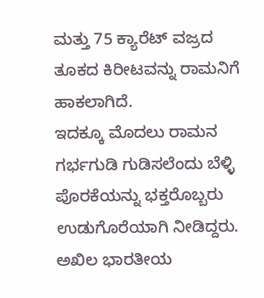ಮತ್ತು 75 ಕ್ಯಾರೆಟ್ ವಜ್ರದ ತೂಕದ ಕಿರೀಟವನ್ನು ರಾಮನಿಗೆ ಹಾಕಲಾಗಿದೆ.
ಇದಕ್ಕೂ ಮೊದಲು ರಾಮನ ಗರ್ಭಗುಡಿ ಗುಡಿಸಲೆಂದು ಬೆಳ್ಳಿ ಪೊರಕೆಯನ್ನು ಭಕ್ತರೊಬ್ಬರು ಉಡುಗೊರೆಯಾಗಿ ನೀಡಿದ್ದರು. ಅಖಿಲ ಭಾರತೀಯ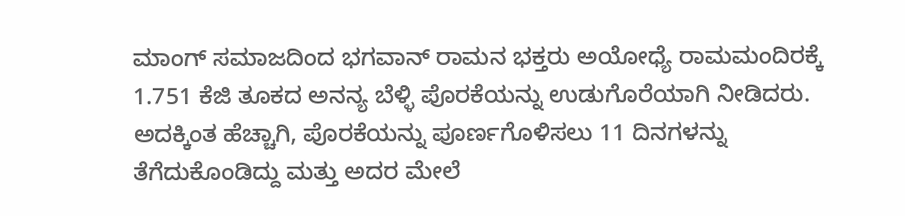ಮಾಂಗ್ ಸಮಾಜದಿಂದ ಭಗವಾನ್ ರಾಮನ ಭಕ್ತರು ಅಯೋಧ್ಯೆ ರಾಮಮಂದಿರಕ್ಕೆ 1.751 ಕೆಜಿ ತೂಕದ ಅನನ್ಯ ಬೆಳ್ಳಿ ಪೊರಕೆಯನ್ನು ಉಡುಗೊರೆಯಾಗಿ ನೀಡಿದರು. ಅದಕ್ಕಿಂತ ಹೆಚ್ಚಾಗಿ, ಪೊರಕೆಯನ್ನು ಪೂರ್ಣಗೊಳಿಸಲು 11 ದಿನಗಳನ್ನು ತೆಗೆದುಕೊಂಡಿದ್ದು ಮತ್ತು ಅದರ ಮೇಲೆ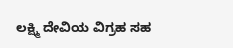ಲಕ್ಷ್ಮಿ ದೇವಿಯ ವಿಗ್ರಹ ಸಹ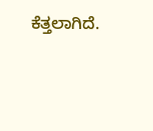ಕೆತ್ತಲಾಗಿದೆ.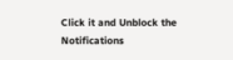Click it and Unblock the Notifications